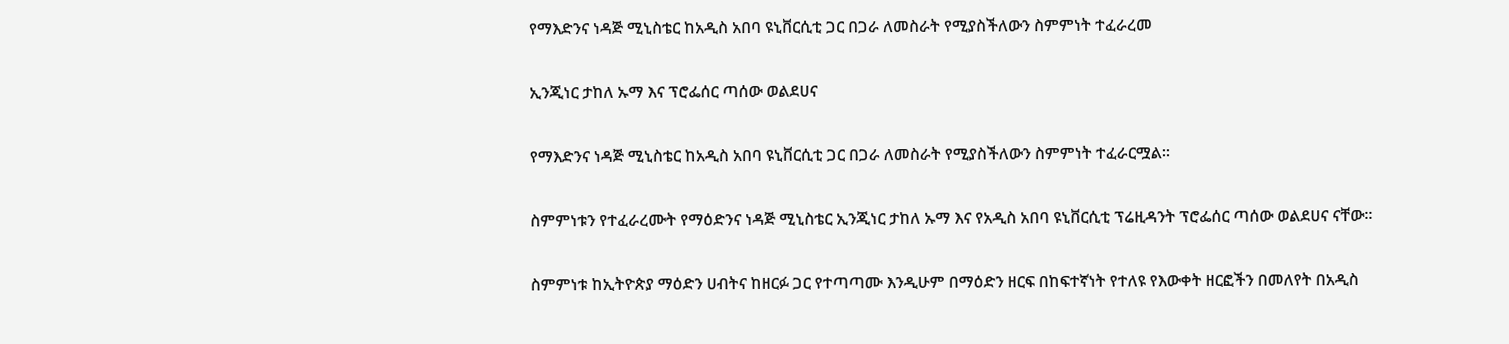የማእድንና ነዳጅ ሚኒስቴር ከአዲስ አበባ ዩኒቨርሲቲ ጋር በጋራ ለመስራት የሚያስችለውን ስምምነት ተፈራረመ

ኢንጂነር ታከለ ኡማ እና ፕሮፌሰር ጣሰው ወልደሀና

የማእድንና ነዳጅ ሚኒስቴር ከአዲስ አበባ ዩኒቨርሲቲ ጋር በጋራ ለመስራት የሚያስችለውን ስምምነት ተፈራርሟል።

ስምምነቱን የተፈራረሙት የማዕድንና ነዳጅ ሚኒስቴር ኢንጂነር ታከለ ኡማ እና የአዲስ አበባ ዩኒቨርሲቲ ፕሬዚዳንት ፕሮፌሰር ጣሰው ወልደሀና ናቸው።

ስምምነቱ ከኢትዮጵያ ማዕድን ሀብትና ከዘርፉ ጋር የተጣጣሙ እንዲሁም በማዕድን ዘርፍ በከፍተኛነት የተለዩ የእውቀት ዘርፎችን በመለየት በአዲስ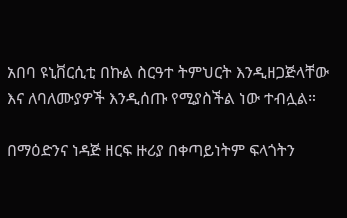አበባ ዩኒቨርሲቲ በኩል ስርዓተ ትምህርት እንዲዘጋጅላቸው እና ለባለሙያዎች እንዲሰጡ የሚያስችል ነው ተብሏል።

በማዕድንና ነዳጅ ዘርፍ ዙሪያ በቀጣይነትም ፍላጎትን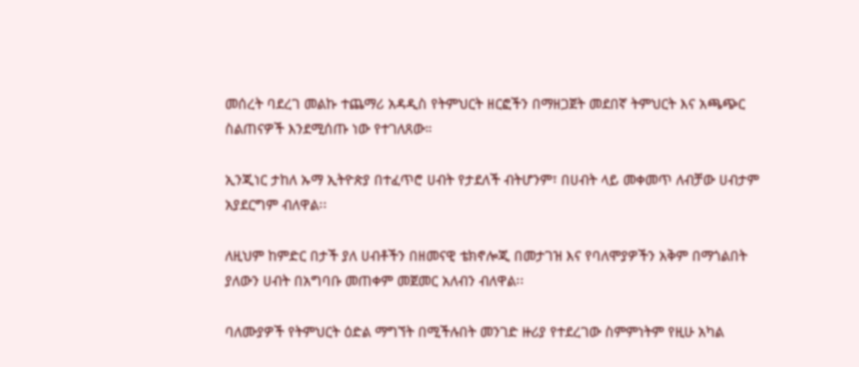መሰረት ባደረገ መልኩ ተጨማሪ አዳዲስ የትምህርት ዘርፎችን በማዘጋጀት መደበኛ ትምህርት እና አጫጭር ስልጠናዎች እንደሚሰጡ ነው የተገለጸው።

ኢንጂነር ታከለ ኡማ ኢትዮጵያ በተፈጥሮ ሀብት የታደለች ብትሆንም፣ በሀብት ላይ መቀመጥ ለብቻው ሀብታም አያደርግም ብለዋል፡፡

ለዚህም ከምድር በታች ያለ ሀብቶችን በዘመናዊ ቴክኖሎጂ በመታገዝ እና የባለሞያዎችን አቅም በማጎልበት ያለውን ሀብት በአግባቡ መጠቀም መጀመር አለብን ብለዋል፡፡

ባለሙያዎች የትምህርት ዕድል ማግኘት በሚችሉበት መንገድ ዙሪያ የተደረገው ስምምነትም የዚሁ አካል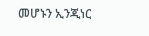መሆኑን ኢንጂነር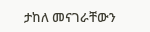ታከለ መናገራቸውን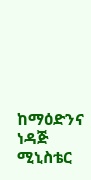ከማዕድንና ነዳጅ ሚኒስቴር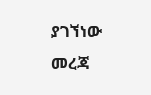ያገኘነው መረጃ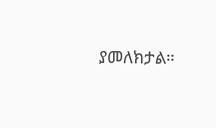ያመለክታል።